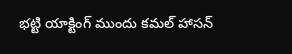భట్టి యాక్టింగ్ ముందు కమల్ హాసన్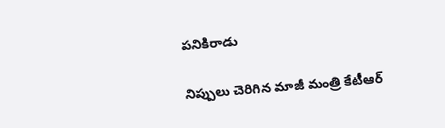పనికిరాడు

నిప్పులు చెరిగిన మాజీ మంత్రి కేటీఆర్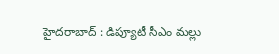హైద‌రాబాద్ : డిప్యూటీ సీఎం మ‌ల్లు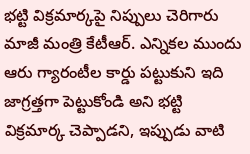భ‌ట్టి విక్ర‌మార్క‌పై నిప్పులు చెరిగారు మాజీ మంత్రి కేటీఆర్. ఎన్నికల ముందు ఆరు గ్యారంటీల కార్డు పట్టుకుని ఇది జాగ్రత్తగా పెట్టుకోండి అని భట్టి విక్రమార్క చెప్పాడ‌ని, ఇప్పుడు వాటి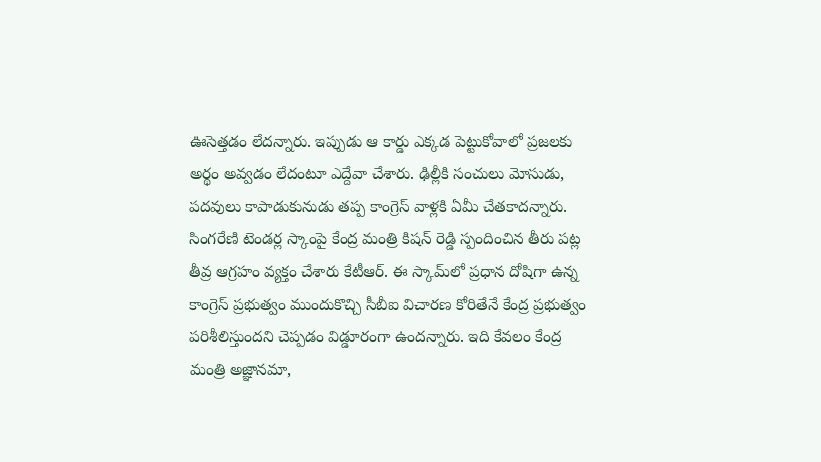ఊసెత్త‌డం లేద‌న్నారు. ఇప్పుడు ఆ కార్డు ఎక్కడ పెట్టుకోవాలో ప్రజలకు అర్థం అవ్వడం లేదంటూ ఎద్దేవా చేశారు. ఢిల్లీకి సంచులు మోసుడు, పదవులు కాపాడుకునుడు తప్ప కాంగ్రెస్ వాళ్లకి ఏమీ చేత‌కాద‌న్నారు. సింగ‌రేణి టెండ‌ర్ల స్కాంపై కేంద్ర మంత్రి కిష‌న్ రెడ్డి స్పందించిన తీరు ప‌ట్ల తీవ్ర ఆగ్ర‌హం వ్య‌క్తం చేశారు కేటీఆర్. ఈ స్కామ్‌లో ప్రధాన దోషిగా ఉన్న కాంగ్రెస్ ప్రభుత్వం ముందుకొచ్చి సీబీఐ విచారణ కోరితేనే కేంద్ర ప్రభుత్వం పరిశీలిస్తుంద‌ని చెప్ప‌డం విడ్డూరంగా ఉంద‌న్నారు. ఇది కేవలం కేంద్ర మంత్రి అజ్ఞానమా,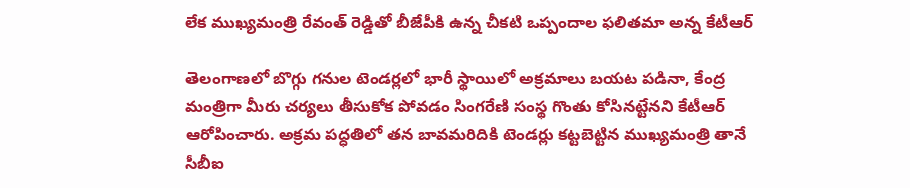లేక ముఖ్యమంత్రి రేవంత్ రెడ్డితో బీజేపీకి ఉన్న చీకటి ఒప్పందాల ఫలితమా అన్న కేటీఆర్

తెలంగాణలో బొగ్గు గనుల టెండర్లలో భారీ స్థాయిలో అక్రమాలు బయట పడినా, కేంద్ర మంత్రిగా మీరు చర్యలు తీసుకోక పోవడం సింగరేణి సంస్థ గొంతు కోసినట్టేనని కేటీఆర్ ఆరోపించారు. అక్రమ పద్ధతిలో తన బావమరిదికి టెండర్లు కట్టబెట్టిన ముఖ్యమంత్రి తానే సీబీఐ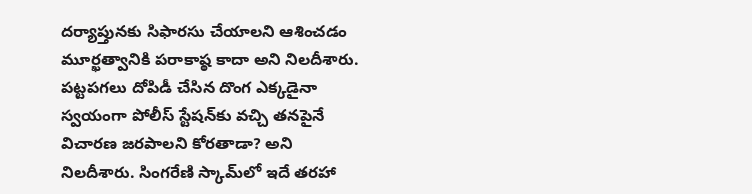దర్యాప్తున‌కు సిఫారసు చేయాలని ఆశించడం మూర్ఖత్వానికి పరాకాష్ఠ కాదా అని నిలదీశారు. పట్టపగలు దోపిడీ చేసిన దొంగ ఎక్కడైనా స్వయంగా పోలీస్ స్టేషన్‌కు వచ్చి తనపైనే విచారణ జరపాలని కోరతాడా? అని నిల‌దీశారు. సింగరేణి స్కామ్‌లో ఇదే తరహా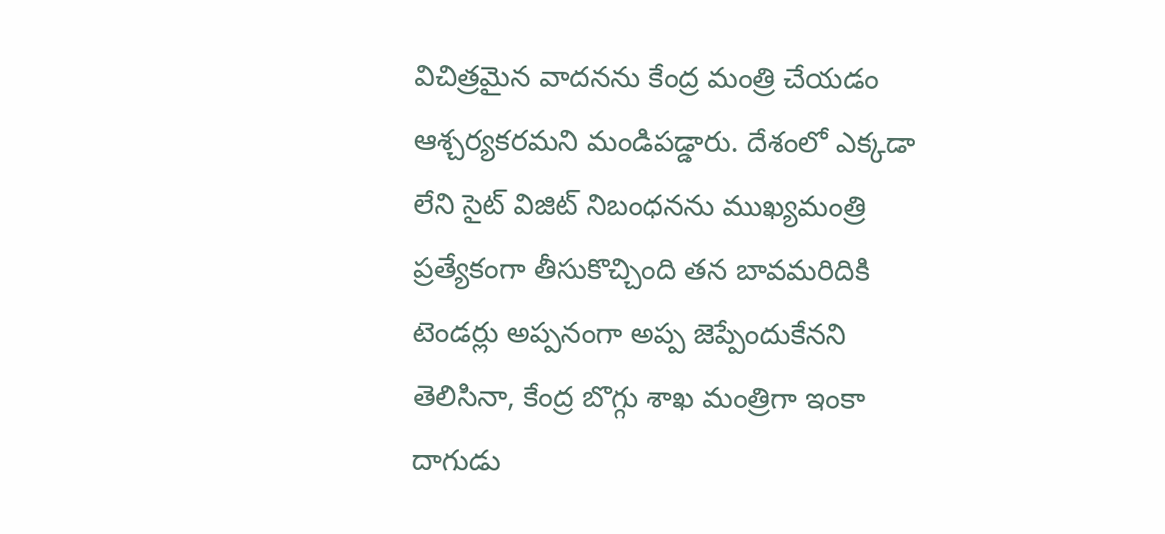విచిత్రమైన వాదనను కేంద్ర మంత్రి చేయడం ఆశ్చర్యకరమని మండిపడ్డారు. దేశంలో ఎక్కడా లేని సైట్ విజిట్ నిబంధనను ముఖ్యమంత్రి ప్రత్యేకంగా తీసుకొచ్చింది తన బావమరిదికి టెండర్లు అప్పనంగా అప్ప జెప్పేందుకేనని తెలిసినా, కేంద్ర బొగ్గు శాఖ మంత్రిగా ఇంకా దాగుడు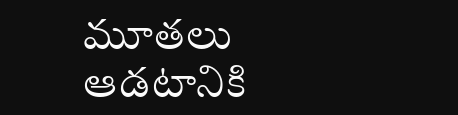మూతలు ఆడటానికి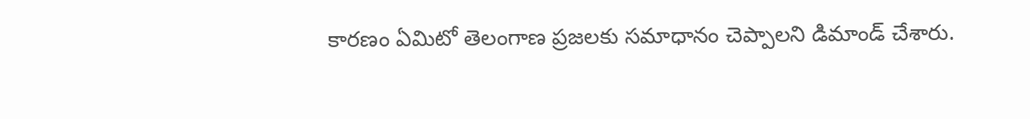కారణం ఏమిటో తెలంగాణ ప్రజలకు సమాధానం చెప్పాలని డిమాండ్ చేశారు.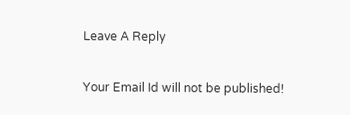Leave A Reply

Your Email Id will not be published!